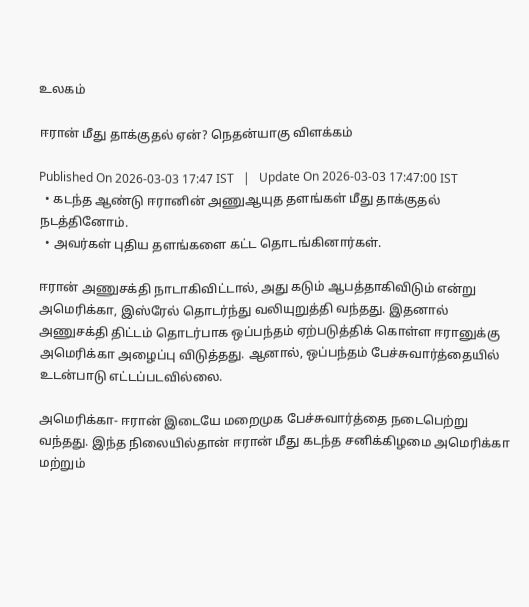உலகம்

ஈரான் மீது தாக்குதல் ஏன்? நெதன்யாகு விளக்கம்

Published On 2026-03-03 17:47 IST   |   Update On 2026-03-03 17:47:00 IST
  • கடந்த ஆண்டு ஈரானின் அணுஆயுத தளங்கள் மீது தாக்குதல் நடத்தினோம்.
  • அவர்கள் புதிய தளங்களை கட்ட தொடங்கினார்கள்.

ஈரான் அணுசக்தி நாடாகிவிட்டால், அது கடும் ஆபத்தாகிவிடும் என்று அமெரிக்கா, இஸ்ரேல் தொடர்ந்து வலியுறுத்தி வந்தது. இதனால் அணுசக்தி திட்டம் தொடர்பாக ஒப்பந்தம் ஏற்படுத்திக் கொள்ள ஈரானுக்கு அமெரிக்கா அழைப்பு விடுத்தது. ஆனால், ஒப்பந்தம் பேச்சுவார்த்தையில் உடன்பாடு எட்டப்படவில்லை.

அமெரிக்கா- ஈரான் இடையே மறைமுக பேச்சுவார்த்தை நடைபெற்று வந்தது. இந்த நிலையில்தான் ஈரான் மீது கடந்த சனிக்கிழமை அமெரிக்கா மற்றும்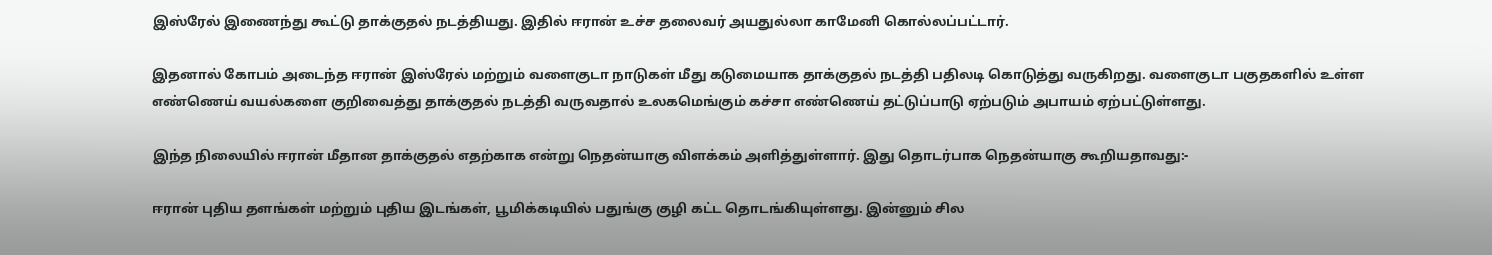இஸ்ரேல் இணைந்து கூட்டு தாக்குதல் நடத்தியது. இதில் ஈரான் உச்ச தலைவர் அயதுல்லா காமேனி கொல்லப்பட்டார்.

இதனால் கோபம் அடைந்த ஈரான் இஸ்ரேல் மற்றும் வளைகுடா நாடுகள் மீது கடுமையாக தாக்குதல் நடத்தி பதிலடி கொடுத்து வருகிறது. வளைகுடா பகுதகளில் உள்ள எண்ணெய் வயல்களை குறிவைத்து தாக்குதல் நடத்தி வருவதால் உலகமெங்கும் கச்சா எண்ணெய் தட்டுப்பாடு ஏற்படும் அபாயம் ஏற்பட்டுள்ளது.

இந்த நிலையில் ஈரான் மீதான தாக்குதல் எதற்காக என்று நெதன்யாகு விளக்கம் அளித்துள்ளார். இது தொடர்பாக நெதன்யாகு கூறியதாவது:-

ஈரான் புதிய தளங்கள் மற்றும் புதிய இடங்கள், பூமிக்கடியில் பதுங்கு குழி கட்ட தொடங்கியுள்ளது. இன்னும் சில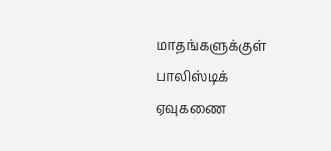மாதங்களுக்குள் பாலிஸ்டிக் ஏவுகணை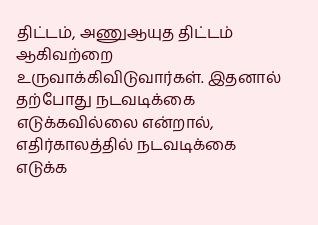திட்டம், அணுஆயுத திட்டம் ஆகிவற்றை உருவாக்கிவிடுவார்கள். இதனால் தற்போது நடவடிக்கை எடுக்கவில்லை என்றால், எதிர்காலத்தில் நடவடிக்கை எடுக்க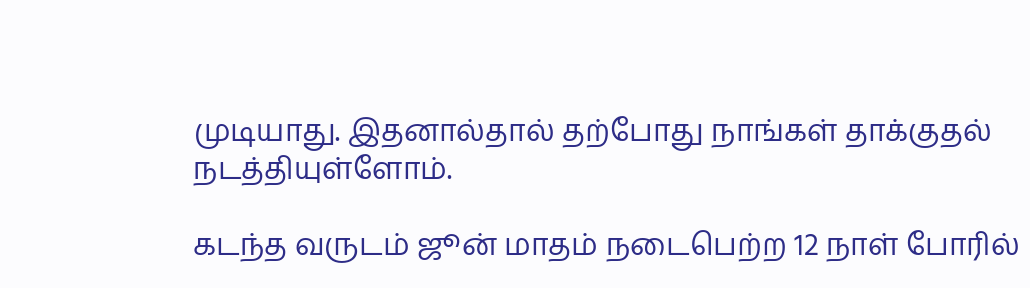முடியாது. இதனால்தால் தற்போது நாங்கள் தாக்குதல் நடத்தியுள்ளோம்.

கடந்த வருடம் ஜூன் மாதம் நடைபெற்ற 12 நாள் போரில்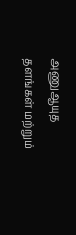அணுஆயுத தளங்கள் மற்றும்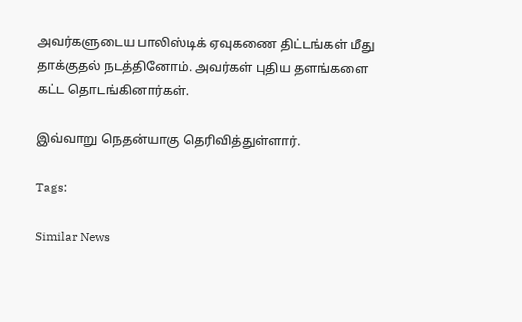அவர்களுடைய பாலிஸ்டிக் ஏவுகணை திட்டங்கள் மீது தாக்குதல் நடத்தினோம். அவர்கள் புதிய தளங்களை கட்ட தொடங்கினார்கள்.

இவ்வாறு நெதன்யாகு தெரிவித்துள்ளார்.

Tags:

Similar News